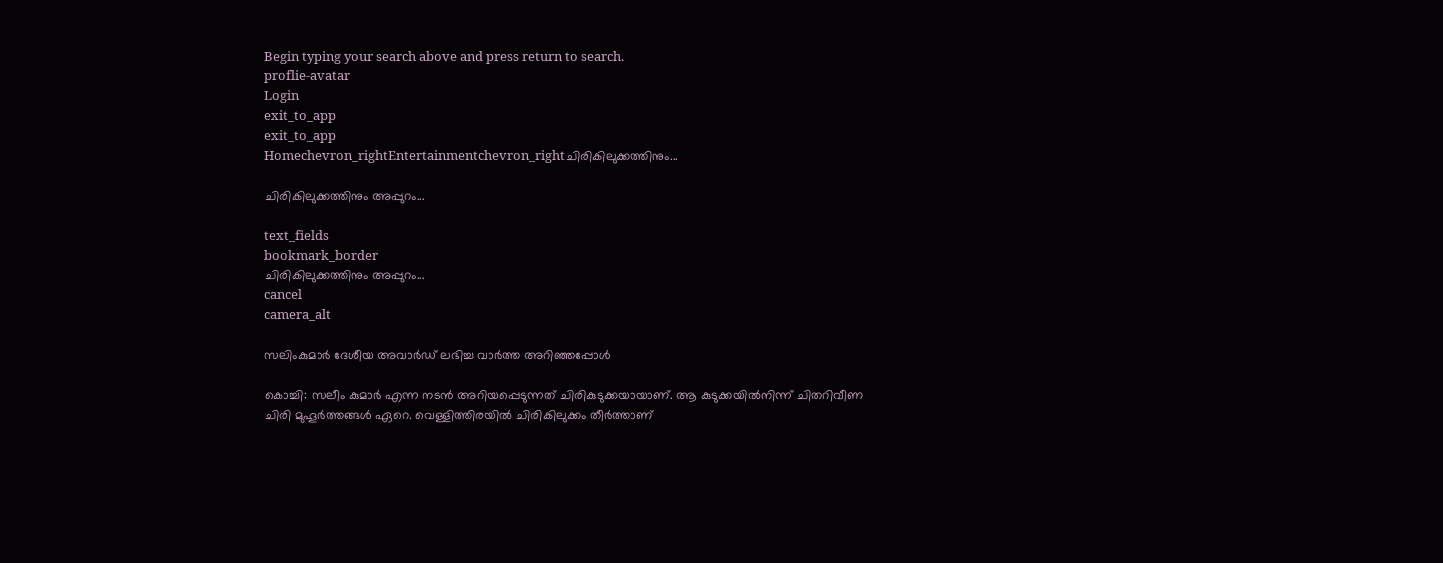Begin typing your search above and press return to search.
proflie-avatar
Login
exit_to_app
exit_to_app
Homechevron_rightEntertainmentchevron_rightചിരികിലുക്കത്തിനും...

ചിരികിലുക്കത്തിനും അപ്പുറം...

text_fields
bookmark_border
ചിരികിലുക്കത്തിനും അപ്പുറം...
cancel
camera_alt

സലിംകുമാർ ദേശീയ അവാർഡ് ലഭിച്ച വാർത്ത അറിഞ്ഞപ്പോൾ

കൊച്ചി: സലീം കുമാർ എന്ന നടൻ അറിയപ്പെടുന്നത് ചിരികുടുക്കയായാണ്. ആ കുടുക്കയിൽനിന്ന് ചിതറിവീണ ചിരി മുഹൂർത്തങ്ങൾ ഏറെ. വെള്ളിത്തിരയിൽ ചിരികിലുക്കം തീർത്താണ്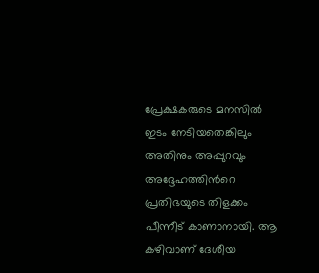പ്രേക്ഷകരുടെ മനസിൽ ഇടം നേടിയതെങ്കിലും അതിനും അപ്പുറവും അദ്ദേഹത്തിന്‍റെ പ്രതിഭയുടെ തിളക്കം പീന്നീട് കാണാനായി. ആ കഴിവാണ് ദേശീയ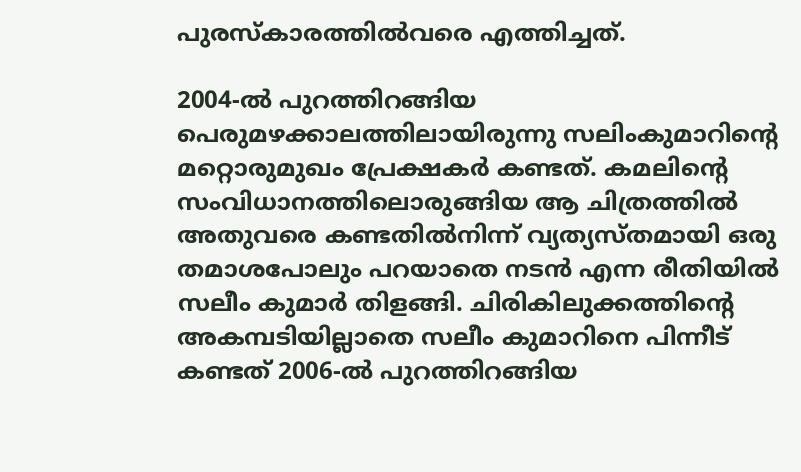പുരസ്കാരത്തിൽവരെ എത്തിച്ചത്.

2004-ൽ പുറത്തിറങ്ങിയ പെരുമഴക്കാലത്തിലായിരുന്നു സലിംകുമാറിന്‍റെ മറ്റൊരുമുഖം പ്രേക്ഷകർ കണ്ടത്. കമലിന്റെ സംവിധാനത്തിലൊരുങ്ങിയ ആ ചിത്രത്തിൽ അതുവരെ കണ്ടതിൽനിന്ന് വ്യത്യസ്തമായി ഒരു തമാശപോലും പറയാതെ നടൻ എന്ന രീതിയിൽ സലീം കുമാർ തിളങ്ങി. ചിരികിലുക്കത്തിന്‍റെ അകമ്പടിയില്ലാതെ സലീം കുമാറിനെ പിന്നീട് കണ്ടത് 2006-ൽ പുറത്തിറങ്ങിയ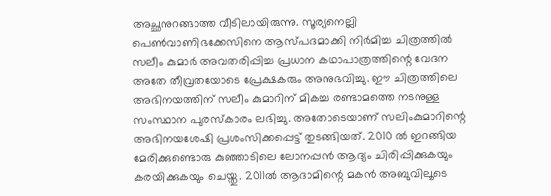അച്ഛനുറങ്ങാത്ത വീടിലായിരുന്നു. സൂര്യനെല്ലി പെൺവാണിഭക്കേസിനെ ആസ്പദമാക്കി നിർമിച്ച ചിത്രത്തിൽ സലീം കുമാർ അവതരിപ്പിച്ച പ്രധാന കഥാപാത്രത്തിന്റെ വേദന അതേ തീവ്രതയോടെ പ്രേക്ഷകരും അനുഭവിച്ചു. ഈ ചിത്രത്തിലെ അഭിനയത്തിന് സലീം കുമാറിന് മികച്ച രണ്ടാമത്തെ നടനുള്ള സംസ്ഥാന പുരസ്കാരം ലഭിച്ചു. അതോടെയാണ് സലിംകുമാറിന്റെ അഭിനയശേഷി പ്രശംസിക്കപ്പെട്ട് തുടങ്ങിയത്. 2010 ൽ ഇറങ്ങിയ മേരിക്കുണ്ടൊരു കുഞ്ഞാടിലെ ലോനപ്പൻ ആദ്യം ചിരിപ്പിക്കുകയും കരയിക്കുകയും ചെയ്തു. 2011ൽ ആദാമിന്റെ മകൻ അബുവിലൂടെ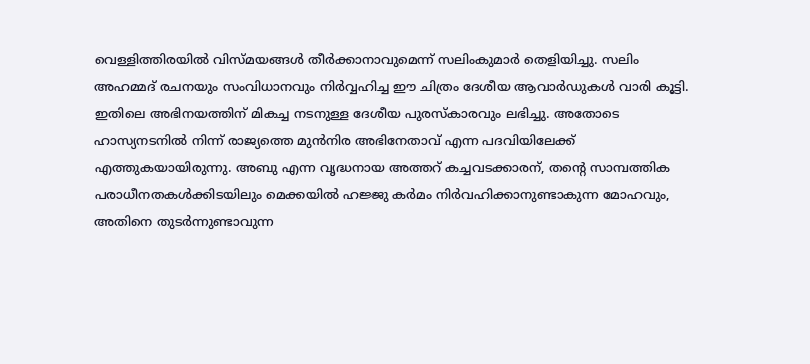വെള്ളിത്തിരയിൽ വിസ്മയങ്ങൾ തീർക്കാനാവുമെന്ന് സലിംകുമാർ തെളിയിച്ചു. സലിം അഹമ്മദ് രചനയും സംവിധാനവും നിർവ്വഹിച്ച ഈ ചിത്രം ദേശീയ ആവാർഡുകൾ വാരി കൂട്ടി. ഇതിലെ അഭിനയത്തിന് മികച്ച നടനുള്ള ദേശീയ പുരസ്കാരവും ലഭിച്ചു. അതോടെ ഹാസ്യനടനിൽ നിന്ന് രാജ്യത്തെ മുൻനിര അഭിനേതാവ് എന്ന പദവിയിലേക്ക് എത്തുകയായിരുന്നു. അബു എന്ന വൃദ്ധനായ അത്തറ് കച്ചവടക്കാരന്, തന്റെ സാമ്പത്തിക പരാധീനതകൾക്കിടയിലും മെക്കയിൽ ഹജ്ജു കർമം നിർവഹിക്കാനുണ്ടാകുന്ന മോഹവും, അതിനെ തുടർന്നുണ്ടാവുന്ന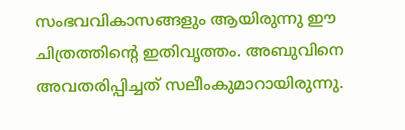സംഭവവികാസങ്ങളും ആയിരുന്നു ഈ ചിത്രത്തിന്റെ ഇതിവൃത്തം. അബുവിനെ അവതരിപ്പിച്ചത് സലീംകുമാറായിരുന്നു.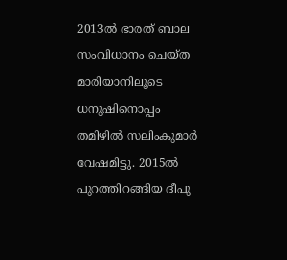2013ൽ ഭാരത് ബാല സംവിധാനം ചെയ്ത മാരിയാനിലൂടെ ധനുഷിനൊപ്പം തമിഴിൽ സലിംകുമാർ വേഷമിട്ടു. 2015ൽ പുറത്തിറങ്ങിയ ദീപു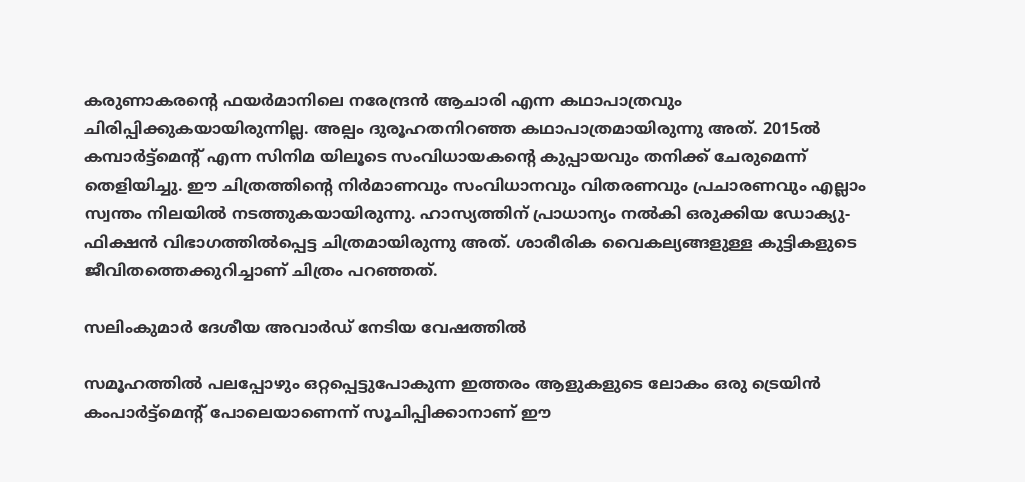കരുണാകരന്റെ ഫയർമാനിലെ നരേന്ദ്രൻ ആചാരി എന്ന കഥാപാത്രവും ചിരിപ്പിക്കുകയായിരുന്നില്ല. അല്പം ദുരൂഹതനിറഞ്ഞ കഥാപാത്രമായിരുന്നു അത്. 2015ൽ കമ്പാർട്ട്മെന്റ് എന്ന സിനിമ യിലൂടെ സംവിധായകന്‍റെ കുപ്പായവും തനിക്ക് ചേരുമെന്ന് തെളിയിച്ചു. ഈ ചിത്രത്തിന്‍റെ നിർമാണവും സംവിധാനവും വിതരണവും പ്രചാരണവും എല്ലാം സ്വന്തം നിലയിൽ നടത്തുകയായിരുന്നു. ഹാസ്യത്തിന് പ്രാധാന്യം നൽകി ഒരുക്കിയ ഡോക്യു-ഫിക്ഷൻ വിഭാഗത്തിൽപ്പെട്ട ചിത്രമായിരുന്നു അത്. ശാരീരിക വൈകല്യങ്ങളുള്ള കുട്ടികളുടെ ജീവിതത്തെക്കുറിച്ചാണ് ചിത്രം പറഞ്ഞത്.

സലിംകുമാർ ദേശീയ അവാർഡ് നേടിയ വേഷത്തിൽ

സമൂഹത്തിൽ പലപ്പോഴും ഒറ്റപ്പെട്ടുപോകുന്ന ഇത്തരം ആളുകളുടെ ലോകം ഒരു ട്രെയിൻ കംപാർട്ട്മെന്റ് പോലെയാണെന്ന് സൂചിപ്പിക്കാനാണ് ഈ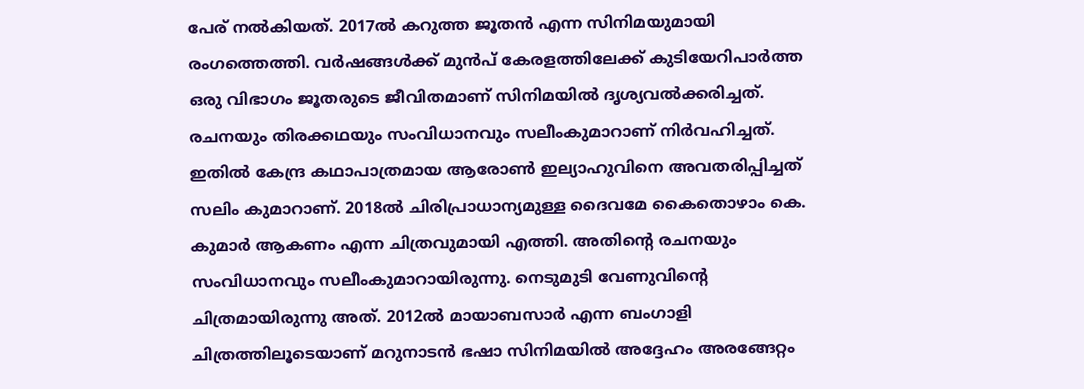പേര് നൽകിയത്. 2017ൽ കറുത്ത ജൂതൻ എന്ന സിനിമയുമായി രംഗത്തെത്തി. വർഷങ്ങൾക്ക് മുൻപ് കേരളത്തിലേക്ക് കുടിയേറിപാർത്ത ഒരു വിഭാഗം ജൂതരുടെ ജീവിതമാണ് സിനിമയിൽ ദൃശ്യവൽക്കരിച്ചത്. രചനയും തിരക്കഥയും സംവിധാനവും സലീംകുമാറാണ് നിർവഹിച്ചത്. ഇതിൽ കേന്ദ്ര കഥാപാത്രമായ ആരോൺ ഇല്യാഹുവിനെ അവതരിപ്പിച്ചത് സലിം കുമാറാണ്. 2018ൽ ചിരിപ്രാധാന്യമുള്ള ദൈവമേ കൈതൊഴാം കെ. കുമാർ ആകണം എന്ന ചിത്രവുമായി എത്തി. അതിന്‍റെ രചനയും സംവിധാനവും സലീംകുമാറായിരുന്നു. നെടുമുടി വേണുവിന്റെ ചിത്രമായിരുന്നു അത്. 2012ൽ മായാബസാർ എന്ന ബംഗാളി ചിത്രത്തിലൂടെയാണ് മറുനാടൻ ഭഷാ സിനിമയിൽ അദ്ദേഹം അരങ്ങേറ്റം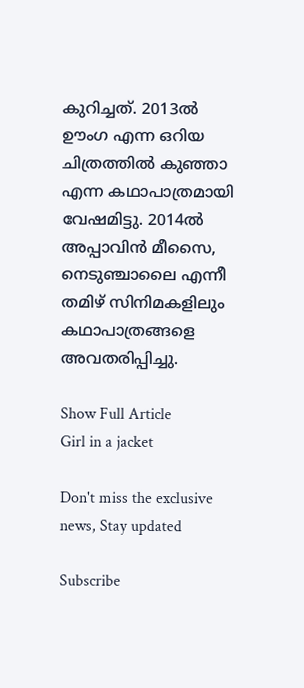കുറിച്ചത്. 2013ൽ ഊംഗ എന്ന ഒറിയ ചിത്രത്തിൽ കുഞ്ഞാ എന്ന കഥാപാത്രമായി വേഷമിട്ടു. 2014ൽ അപ്പാവിൻ മീസൈ, നെടുഞ്ചാലൈ എന്നീ തമിഴ് സിനിമകളിലും കഥാപാത്രങ്ങളെ അവതരിപ്പിച്ചു.

Show Full Article
Girl in a jacket

Don't miss the exclusive news, Stay updated

Subscribe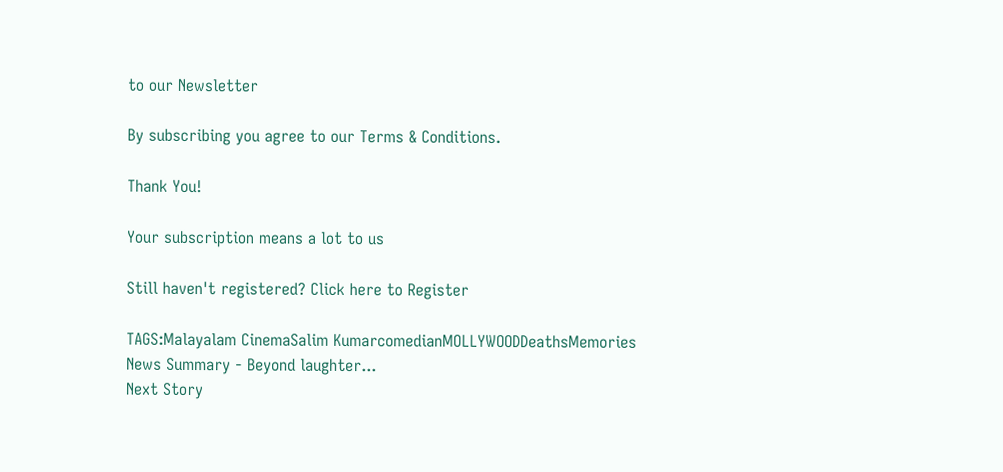to our Newsletter

By subscribing you agree to our Terms & Conditions.

Thank You!

Your subscription means a lot to us

Still haven't registered? Click here to Register

TAGS:Malayalam CinemaSalim KumarcomedianMOLLYWOODDeathsMemories
News Summary - Beyond laughter...
Next Story